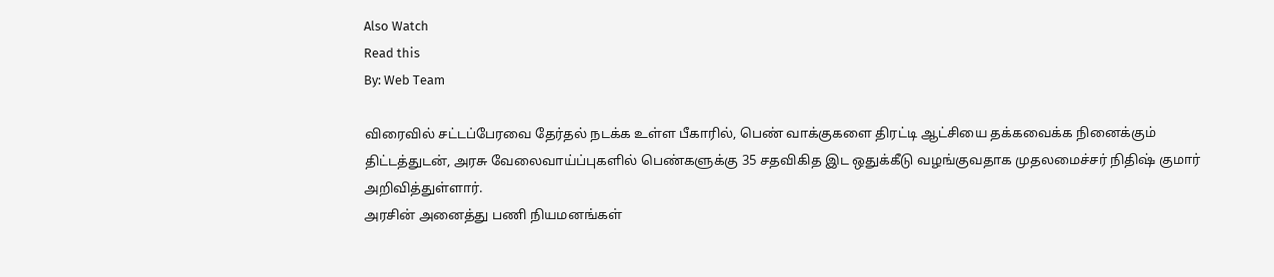Also Watch
Read this
By: Web Team

விரைவில் சட்டப்பேரவை தேர்தல் நடக்க உள்ள பீகாரில், பெண் வாக்குகளை திரட்டி ஆட்சியை தக்கவைக்க நினைக்கும் திட்டத்துடன், அரசு வேலைவாய்ப்புகளில் பெண்களுக்கு 35 சதவிகித இட ஒதுக்கீடு வழங்குவதாக முதலமைச்சர் நிதிஷ் குமார் அறிவித்துள்ளார்.
அரசின் அனைத்து பணி நியமனங்கள்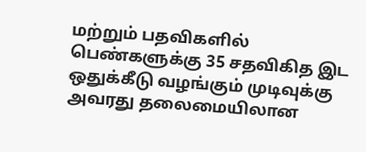மற்றும் பதவிகளில் பெண்களுக்கு 35 சதவிகித இட ஒதுக்கீடு வழங்கும் முடிவுக்கு அவரது தலைமையிலான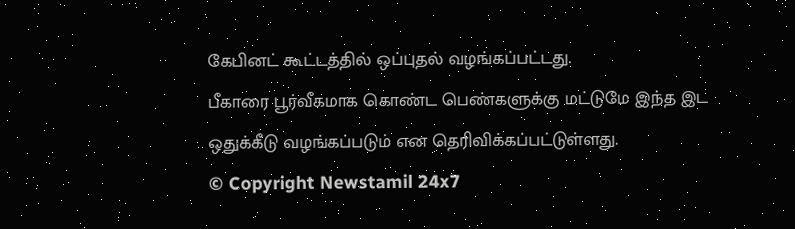கேபினட் கூட்டத்தில் ஒப்புதல் வழங்கப்பட்டது.
பீகாரை பூர்வீகமாக கொண்ட பெண்களுக்கு மட்டுமே இந்த இட ஒதுக்கீடு வழங்கப்படும் என தெரிவிக்கப்பட்டுள்ளது.
© Copyright Newstamil 24x7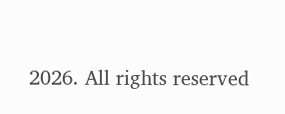2026. All rights reserved